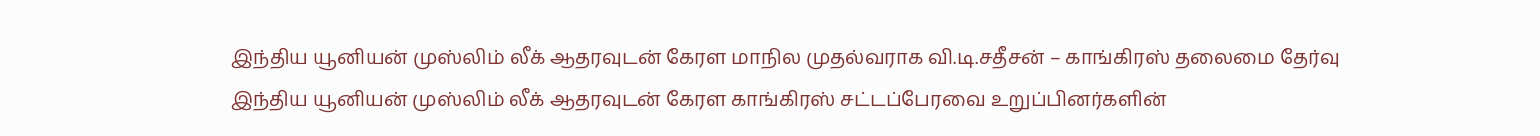இந்திய யூனியன் முஸ்லிம் லீக் ஆதரவுடன் கேரள மாநில முதல்வராக வி.டி.சதீசன் – காங்கிரஸ் தலைமை தேர்வு
இந்திய யூனியன் முஸ்லிம் லீக் ஆதரவுடன் கேரள காங்கிரஸ் சட்டப்பேரவை உறுப்பினர்களின்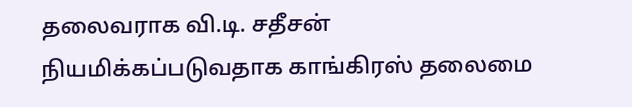தலைவராக வி.டி. சதீசன் நியமிக்கப்படுவதாக காங்கிரஸ் தலைமை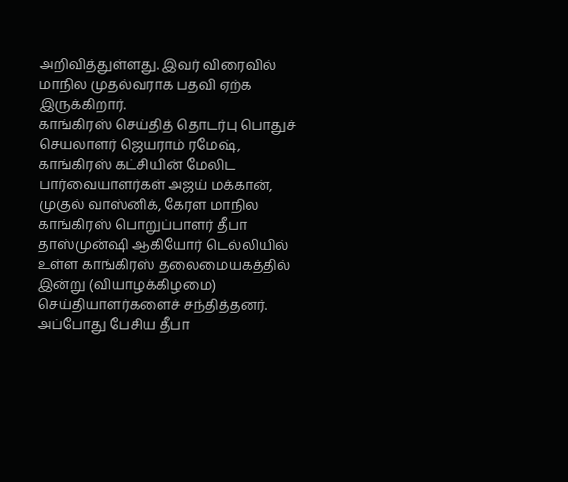அறிவித்துள்ளது. இவர் விரைவில் மாநில முதல்வராக பதவி ஏற்க இருக்கிறார்.
காங்கிரஸ் செய்தித் தொடர்பு பொதுச் செயலாளர் ஜெயராம் ரமேஷ், காங்கிரஸ் கட்சியின் மேலிட பார்வையாளர்கள் அஜய் மக்கான், முகுல் வாஸ்னிக், கேரள மாநில காங்கிரஸ் பொறுப்பாளர் தீபா தாஸ்முன்ஷி ஆகியோர் டெல்லியில் உள்ள காங்கிரஸ் தலைமையகத்தில் இன்று (வியாழக்கிழமை) செய்தியாளர்களைச் சந்தித்தனர். அப்போது பேசிய தீபா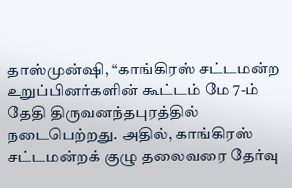தாஸ்முன்ஷி, “காங்கிரஸ் சட்டமன்ற உறுப்பினர்களின் கூட்டம் மே 7-ம் தேதி திருவனந்தபுரத்தில் நடைபெற்றது. அதில், காங்கிரஸ் சட்டமன்றக் குழு தலைவரை தேர்வு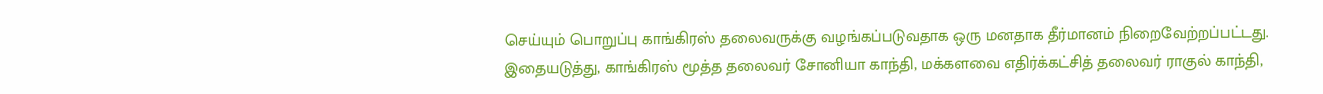செய்யும் பொறுப்பு காங்கிரஸ் தலைவருக்கு வழங்கப்படுவதாக ஒரு மனதாக தீர்மானம் நிறைவேற்றப்பட்டது.
இதையடுத்து, காங்கிரஸ் மூத்த தலைவர் சோனியா காந்தி, மக்களவை எதிர்க்கட்சித் தலைவர் ராகுல் காந்தி,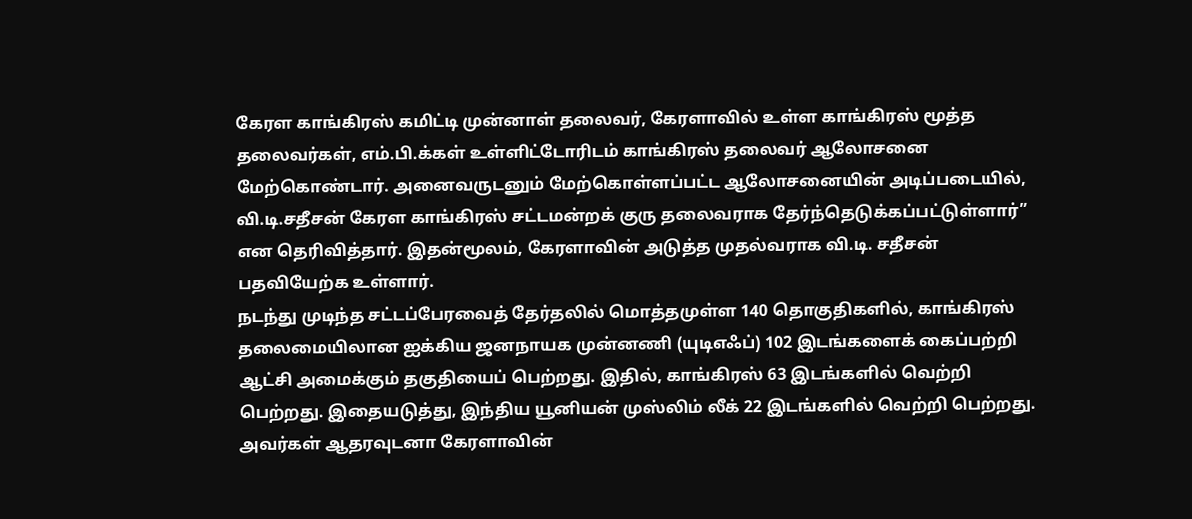கேரள காங்கிரஸ் கமிட்டி முன்னாள் தலைவர், கேரளாவில் உள்ள காங்கிரஸ் மூத்த தலைவர்கள், எம்.பி.க்கள் உள்ளிட்டோரிடம் காங்கிரஸ் தலைவர் ஆலோசனை மேற்கொண்டார். அனைவருடனும் மேற்கொள்ளப்பட்ட ஆலோசனையின் அடிப்படையில், வி.டி.சதீசன் கேரள காங்கிரஸ் சட்டமன்றக் குரு தலைவராக தேர்ந்தெடுக்கப்பட்டுள்ளார்” என தெரிவித்தார். இதன்மூலம், கேரளாவின் அடுத்த முதல்வராக வி.டி. சதீசன் பதவியேற்க உள்ளார்.
நடந்து முடிந்த சட்டப்பேரவைத் தேர்தலில் மொத்தமுள்ள 140 தொகுதிகளில், காங்கிரஸ் தலைமையிலான ஐக்கிய ஜனநாயக முன்னணி (யுடிஎஃப்) 102 இடங்களைக் கைப்பற்றி ஆட்சி அமைக்கும் தகுதியைப் பெற்றது. இதில், காங்கிரஸ் 63 இடங்களில் வெற்றி பெற்றது. இதையடுத்து, இந்திய யூனியன் முஸ்லிம் லீக் 22 இடங்களில் வெற்றி பெற்றது. அவர்கள் ஆதரவுடனா கேரளாவின்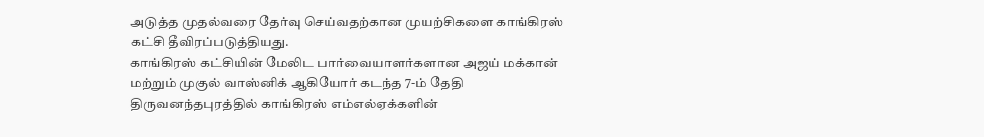அடுத்த முதல்வரை தேர்வு செய்வதற்கான முயற்சிகளை காங்கிரஸ் கட்சி தீவிரப்படுத்தியது.
காங்கிரஸ் கட்சியின் மேலிட பார்வையாளர்களான அஜய் மக்கான் மற்றும் முகுல் வாஸ்னிக் ஆகியோர் கடந்த 7-ம் தேதி திருவனந்தபுரத்தில் காங்கிரஸ் எம்எல்ஏக்களின்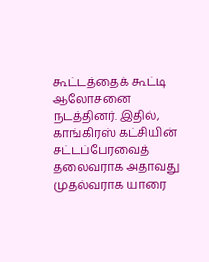கூட்டத்தைக் கூட்டி ஆலோசனை நடத்தினர். இதில், காங்கிரஸ் கட்சியின் சட்டப்பேரவைத் தலைவராக அதாவது முதல்வராக யாரை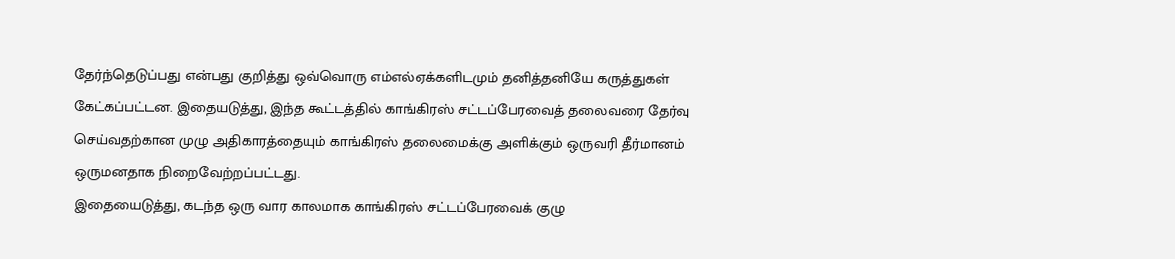தேர்ந்தெடுப்பது என்பது குறித்து ஒவ்வொரு எம்எல்ஏக்களிடமும் தனித்தனியே கருத்துகள் கேட்கப்பட்டன. இதையடுத்து, இந்த கூட்டத்தில் காங்கிரஸ் சட்டப்பேரவைத் தலைவரை தேர்வு செய்வதற்கான முழு அதிகாரத்தையும் காங்கிரஸ் தலைமைக்கு அளிக்கும் ஒருவரி தீர்மானம் ஒருமனதாக நிறைவேற்றப்பட்டது.
இதையைடுத்து, கடந்த ஒரு வார காலமாக காங்கிரஸ் சட்டப்பேரவைக் குழு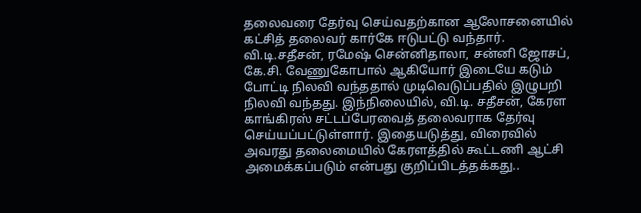தலைவரை தேர்வு செய்வதற்கான ஆலோசனையில் கட்சித் தலைவர் கார்கே ஈடுபட்டு வந்தார். வி.டி.சதீசன், ரமேஷ் சென்னிதாலா, சன்னி ஜோசப், கே.சி. வேணுகோபால் ஆகியோர் இடையே கடும் போட்டி நிலவி வந்ததால் முடிவெடுப்பதில் இழுபறி நிலவி வந்தது. இந்நிலையில், வி.டி. சதீசன், கேரள காங்கிரஸ் சட்டப்பேரவைத் தலைவராக தேர்வு செய்யப்பட்டுள்ளார். இதையடுத்து, விரைவில் அவரது தலைமையில் கேரளத்தில் கூட்டணி ஆட்சி அமைக்கப்படும் என்பது குறிப்பிடத்தக்கது..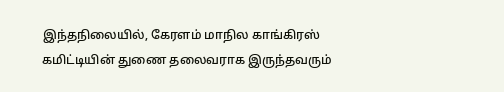இந்தநிலையில், கேரளம் மாநில காங்கிரஸ் கமிட்டியின் துணை தலைவராக இருந்தவரும்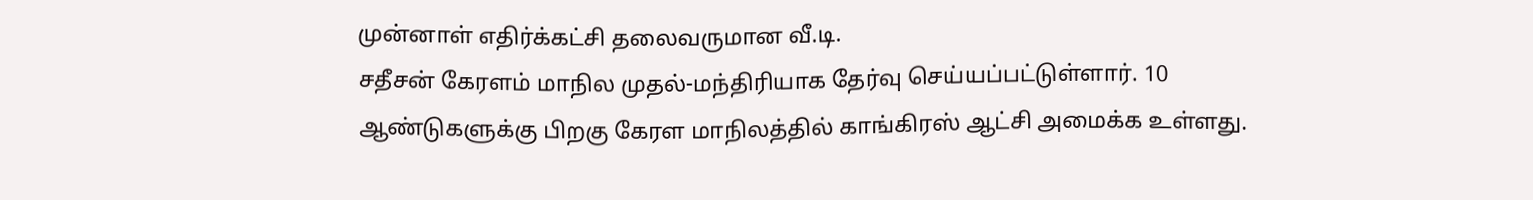முன்னாள் எதிர்க்கட்சி தலைவருமான வீ.டி.
சதீசன் கேரளம் மாநில முதல்-மந்திரியாக தேர்வு செய்யப்பட்டுள்ளார். 10 ஆண்டுகளுக்கு பிறகு கேரள மாநிலத்தில் காங்கிரஸ் ஆட்சி அமைக்க உள்ளது.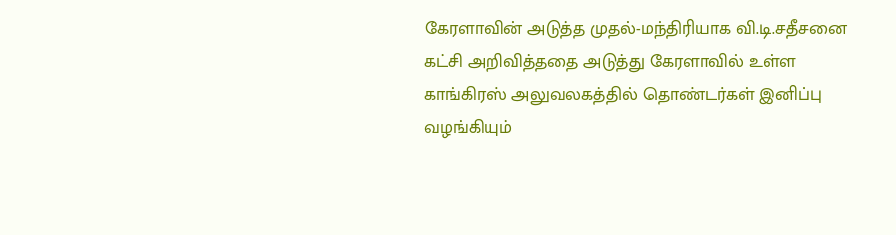கேரளாவின் அடுத்த முதல்-மந்திரியாக வி.டி.சதீசனை கட்சி அறிவித்ததை அடுத்து கேரளாவில் உள்ள காங்கிரஸ் அலுவலகத்தில் தொண்டர்கள் இனிப்பு வழங்கியும்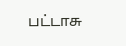பட்டாசு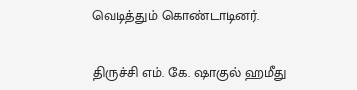வெடித்தும் கொண்டாடினர்.


திருச்சி எம். கே. ஷாகுல் ஹமீது